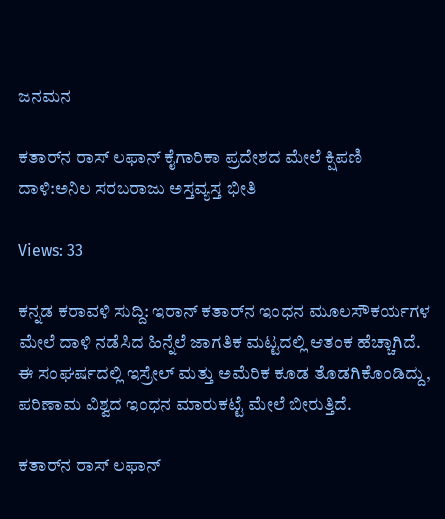ಜನಮನ

ಕತಾರ್‌ನ ರಾಸ್‌ ಲಫಾನ್ ಕೈಗಾರಿಕಾ ಪ್ರದೇಶದ ಮೇಲೆ ಕ್ಷಿಪಣಿ ದಾಳಿ:ಅನಿಲ ಸರಬರಾಜು ಅಸ್ತವ್ಯಸ್ತ ಭೀತಿ

Views: 33

ಕನ್ನಡ ಕರಾವಳಿ ಸುದ್ದಿ: ಇರಾನ್ ಕತಾರ್‌ನ ಇಂಧನ ಮೂಲಸೌಕರ್ಯಗಳ ಮೇಲೆ ದಾಳಿ ನಡೆಸಿದ ಹಿನ್ನೆಲೆ ಜಾಗತಿಕ ಮಟ್ಟದಲ್ಲಿ ಆತಂಕ ಹೆಚ್ಚಾಗಿದೆ. ಈ ಸಂಘರ್ಷದಲ್ಲಿ ಇಸ್ರೇಲ್ ಮತ್ತು ಅಮೆರಿಕ ಕೂಡ ತೊಡಗಿಕೊಂಡಿದ್ದು, ಪರಿಣಾಮ ವಿಶ್ವದ ಇಂಧನ ಮಾರುಕಟ್ಟೆ ಮೇಲೆ ಬೀರುತ್ತಿದೆ.

ಕತಾರ್‌ನ ರಾಸ್‌ ಲಫಾನ್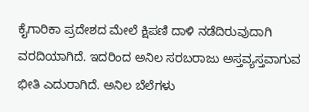ಕೈಗಾರಿಕಾ ಪ್ರದೇಶದ ಮೇಲೆ ಕ್ಷಿಪಣಿ ದಾಳಿ ನಡೆದಿರುವುದಾಗಿ ವರದಿಯಾಗಿದೆ. ಇದರಿಂದ ಅನಿಲ ಸರಬರಾಜು ಅಸ್ತವ್ಯಸ್ತವಾಗುವ ಭೀತಿ ಎದುರಾಗಿದೆ. ಅನಿಲ ಬೆಲೆಗಳು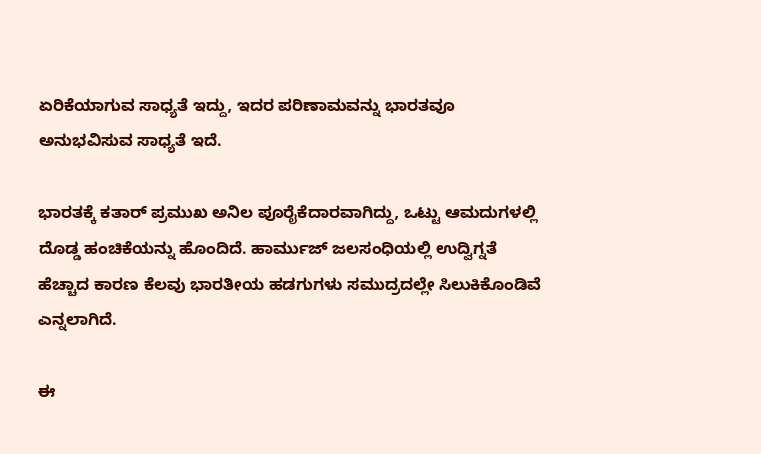ಏರಿಕೆಯಾಗುವ ಸಾಧ್ಯತೆ ಇದ್ದು, ಇದರ ಪರಿಣಾಮವನ್ನು ಭಾರತವೂ ಅನುಭವಿಸುವ ಸಾಧ್ಯತೆ ಇದೆ.

ಭಾರತಕ್ಕೆ ಕತಾರ್ ಪ್ರಮುಖ ಅನಿಲ ಪೂರೈಕೆದಾರವಾಗಿದ್ದು, ಒಟ್ಟು ಆಮದುಗಳಲ್ಲಿ ದೊಡ್ಡ ಹಂಚಿಕೆಯನ್ನು ಹೊಂದಿದೆ. ಹಾರ್ಮುಜ್‌ ಜಲಸಂಧಿಯಲ್ಲಿ ಉದ್ವಿಗ್ನತೆ ಹೆಚ್ಚಾದ ಕಾರಣ ಕೆಲವು ಭಾರತೀಯ ಹಡಗುಗಳು ಸಮುದ್ರದಲ್ಲೇ ಸಿಲುಕಿಕೊಂಡಿವೆ ಎನ್ನಲಾಗಿದೆ.

ಈ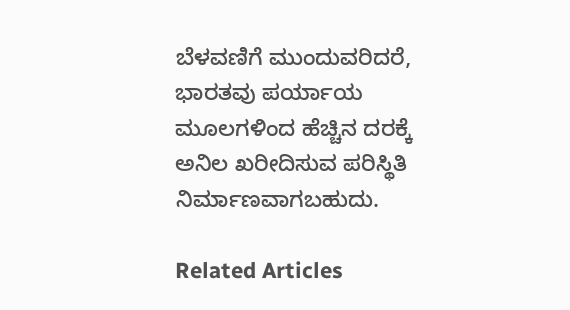ಬೆಳವಣಿಗೆ ಮುಂದುವರಿದರೆ, ಭಾರತವು ಪರ್ಯಾಯ ಮೂಲಗಳಿಂದ ಹೆಚ್ಚಿನ ದರಕ್ಕೆ ಅನಿಲ ಖರೀದಿಸುವ ಪರಿಸ್ಥಿತಿ ನಿರ್ಮಾಣವಾಗಬಹುದು.

Related Articles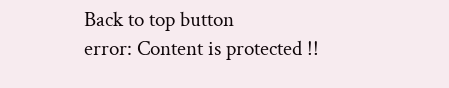Back to top button
error: Content is protected !!